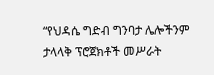“የህዳሴ ግድብ ግንባታ ሌሎችንም ታላላቅ ፕሮጀክቶች መሥራት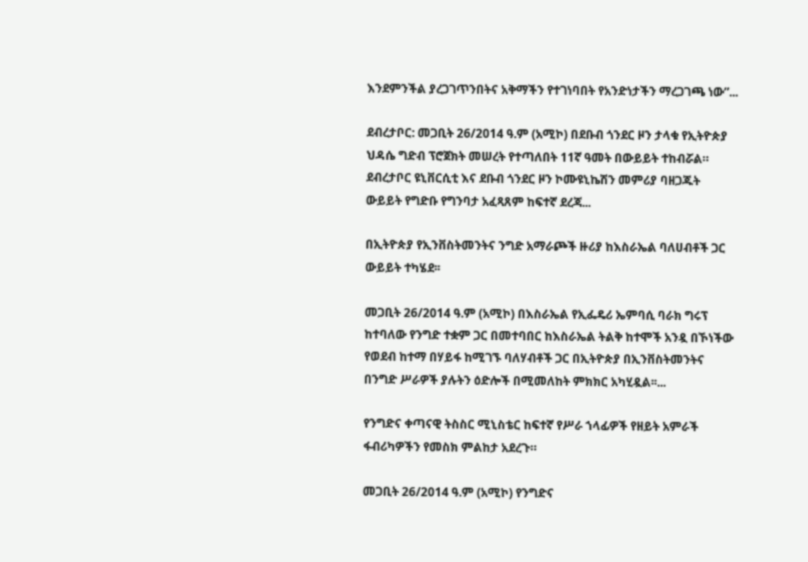እንደምንችል ያረጋገጥንበትና አቅማችን የተገነባበት የአንድነታችን ማረጋገጫ ነው”...

ደብረታቦር: መጋቢት 26/2014 ዓ.ም (አሚኮ) በደቡብ ጎንደር ዞን ታላቁ የኢትዮጵያ ህዳሴ ግድብ ፕሮጀክት መሠረት የተጣለበት 11ኛ ዓመት በውይይት ተከብሯል። ደብረታቦር ዩኒቨርሲቲ እና ደቡብ ጎንደር ዞን ኮሙዩኒኬሽን መምሪያ ባዘጋጁት ውይይት የግድቡ የግንባታ አፈጻጸም ከፍተኛ ደረጃ...

በኢትዮጵያ የኢንቨስትመንትና ንግድ አማራጮች ዙሪያ ከእስራኤል ባለሀብቶች ጋር ውይይት ተካሄደ፡፡

መጋቢት 26/2014 ዓ.ም (አሚኮ) በእስራኤል የኢፌዴሪ ኤምባሲ ባራክ ግሩፕ ከተባለው የንግድ ተቋም ጋር በመተባበር ከእስራኤል ትልቅ ከተሞች አንዷ በኾነችው የወደብ ከተማ በሃይፋ ከሚገኙ ባለሃብቶች ጋር በኢትዮጵያ በኢንቨስትመንትና በንግድ ሥራዎች ያሉትን ዕድሎች በሚመለከት ምክክር አካሂዷል፡፡...

የንግድና ቀጣናዊ ትስስር ሚኒስቴር ከፍተኛ የሥራ ኀላፊዎች የዘይት አምራች ፋብሪካዎችን የመስክ ምልከታ አደረጉ።

መጋቢት 26/2014 ዓ.ም (አሚኮ) የንግድና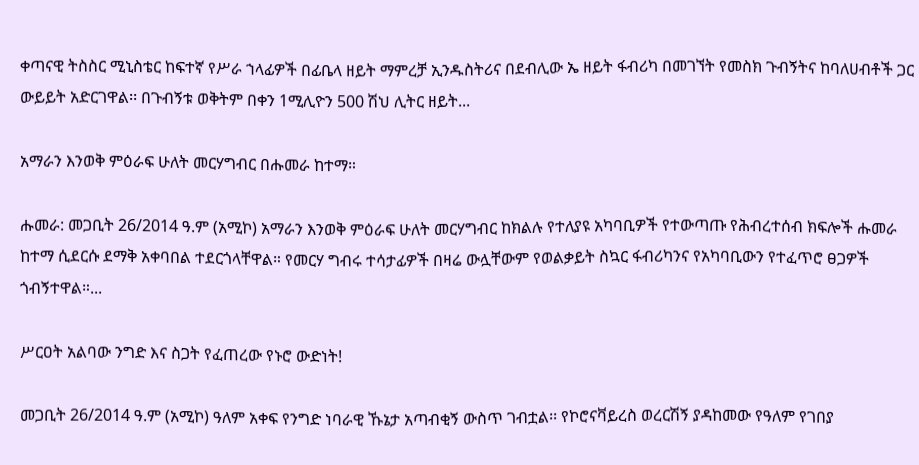ቀጣናዊ ትስስር ሚኒስቴር ከፍተኛ የሥራ ኀላፊዎች በፊቤላ ዘይት ማምረቻ ኢንዱስትሪና በደብሊው ኤ ዘይት ፋብሪካ በመገኘት የመስክ ጉብኝትና ከባለሀብቶች ጋር ውይይት አድርገዋል፡፡ በጉብኝቱ ወቅትም በቀን 1ሚሊዮን 500 ሽህ ሊትር ዘይት...

አማራን እንወቅ ምዕራፍ ሁለት መርሃግብር በሑመራ ከተማ።

ሑመራ: መጋቢት 26/2014 ዓ.ም (አሚኮ) አማራን እንወቅ ምዕራፍ ሁለት መርሃግብር ከክልሉ የተለያዩ አካባቢዎች የተውጣጡ የሕብረተሰብ ክፍሎች ሑመራ ከተማ ሲደርሱ ደማቅ አቀባበል ተደርጎላቸዋል። የመርሃ ግብሩ ተሳታፊዎች በዛሬ ውሏቸውም የወልቃይት ስኳር ፋብሪካንና የአካባቢውን የተፈጥሮ ፀጋዎች ጎብኝተዋል።...

ሥርዐት አልባው ንግድ እና ስጋት የፈጠረው የኑሮ ውድነት!

መጋቢት 26/2014 ዓ.ም (አሚኮ) ዓለም አቀፍ የንግድ ነባራዊ ኹኔታ አጣብቂኝ ውስጥ ገብቷል፡፡ የኮሮናቫይረስ ወረርሽኝ ያዳከመው የዓለም የገበያ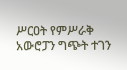ሥርዐት የምሥራቅ አውሮፓን ግጭት ተገን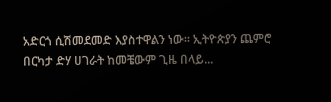አድርጎ ሲሽመደመድ እያስተዋልን ነው፡፡ ኢትዮጵያን ጨምሮ በርካታ ድሃ ሀገራት ከመቼውም ጊዜ በላይ...